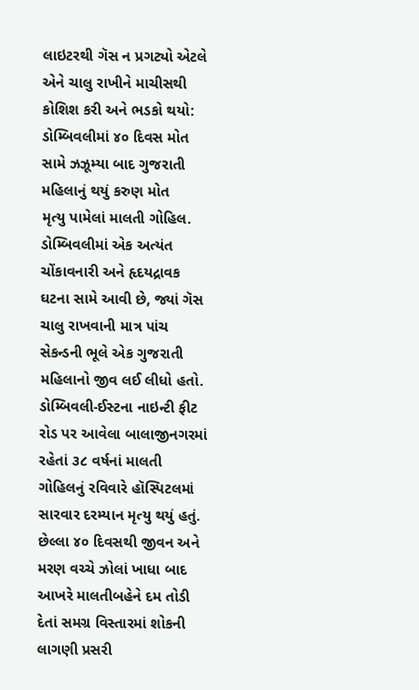લાઇટરથી ગૅસ ન પ્રગટ્યો એટલે એને ચાલુ રાખીને માચીસથી કોશિશ કરી અને ભડકો થયો: ડોમ્બિવલીમાં ૪૦ દિવસ મોત સામે ઝઝૂમ્યા બાદ ગુજરાતી મહિલાનું થયું કરુણ મોત
મૃત્યુ પામેલાં માલતી ગોહિલ.
ડોમ્બિવલીમાં એક અત્યંત ચોંકાવનારી અને હૃદયદ્રાવક ઘટના સામે આવી છે, જ્યાં ગૅસ ચાલુ રાખવાની માત્ર પાંચ સેકન્ડની ભૂલે એક ગુજરાતી મહિલાનો જીવ લઈ લીધો હતો. ડોમ્બિવલી-ઈસ્ટના નાઇન્ટી ફીટ રોડ પર આવેલા બાલાજીનગરમાં રહેતાં ૩૮ વર્ષનાં માલતી ગોહિલનું રવિવારે હૉસ્પિટલમાં સારવાર દરમ્યાન મૃત્યુ થયું હતું. છેલ્લા ૪૦ દિવસથી જીવન અને મરણ વચ્ચે ઝોલાં ખાધા બાદ આખરે માલતીબહેને દમ તોડી દેતાં સમગ્ર વિસ્તારમાં શોકની લાગણી પ્રસરી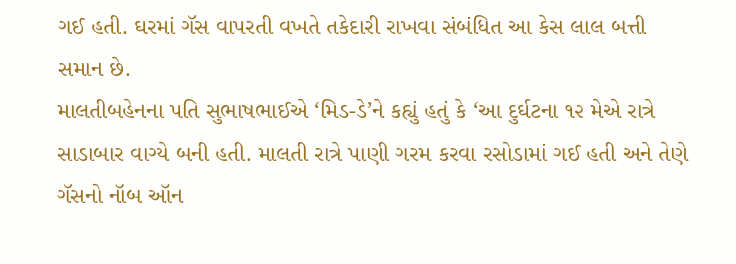ગઈ હતી. ઘરમાં ગૅસ વાપરતી વખતે તકેદારી રાખવા સંબંધિત આ કેસ લાલ બત્તી સમાન છે.
માલતીબહેનના પતિ સુભાષભાઈએ ‘મિડ-ડે’ને કહ્યું હતું કે ‘આ દુર્ઘટના ૧૨ મેએ રાત્રે સાડાબાર વાગ્યે બની હતી. માલતી રાત્રે પાણી ગરમ કરવા રસોડામાં ગઈ હતી અને તેણે ગૅસનો નૉબ ઑન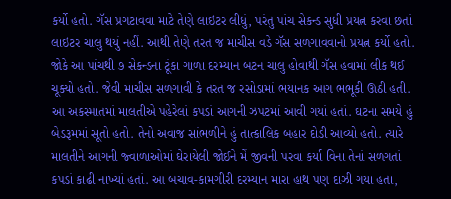કર્યો હતો. ગૅસ પ્રગટાવવા માટે તેણે લાઇટર લીધું, પરંતુ પાંચ સેકન્ડ સુધી પ્રયત્ન કરવા છતાં લાઇટર ચાલુ થયું નહીં. આથી તેણે તરત જ માચીસ વડે ગૅસ સળગાવવાનો પ્રયત્ન કર્યો હતો. જોકે આ પાંચથી ૭ સેકન્ડના ટૂંકા ગાળા દરમ્યાન બટન ચાલુ હોવાથી ગૅસ હવામાં લીક થઈ ચૂક્યો હતો. જેવી માચીસ સળગાવી કે તરત જ રસોડામાં ભયાનક આગ ભભૂકી ઊઠી હતી. આ અકસ્માતમાં માલતીએ પહેરેલાં કપડાં આગની ઝપટમાં આવી ગયાં હતાં. ઘટના સમયે હું બેડરૂમમાં સૂતો હતો. તેનો અવાજ સાંભળીને હું તાત્કાલિક બહાર દોડી આવ્યો હતો. ત્યારે માલતીને આગની જ્વાળાઓમાં ઘેરાયેલી જોઈને મેં જીવની પરવા કર્યા વિના તેનાં સળગતાં કપડાં કાઢી નાખ્યાં હતાં. આ બચાવ-કામગીરી દરમ્યાન મારા હાથ પણ દાઝી ગયા હતા,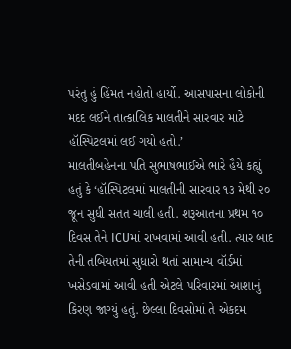પરંતુ હું હિંમત નહોતો હાર્યો. આસપાસના લોકોની મદદ લઈને તાત્કાલિક માલતીને સારવાર માટે હૉસ્પિટલમાં લઈ ગયો હતો.’
માલતીબહેનના પતિ સુભાષભાઈએ ભારે હૈયે કહ્યું હતું કે ‘હૉસ્પિટલમાં માલતીની સારવાર ૧૩ મેથી ૨૦ જૂન સુધી સતત ચાલી હતી. શરૂઆતના પ્રથમ ૧૦ દિવસ તેને ICUમાં રાખવામાં આવી હતી. ત્યાર બાદ તેની તબિયતમાં સુધારો થતાં સામાન્ય વૉર્ડમાં ખસેડવામાં આવી હતી એટલે પરિવારમાં આશાનું કિરણ જાગ્યું હતું. છેલ્લા દિવસોમાં તે એકદમ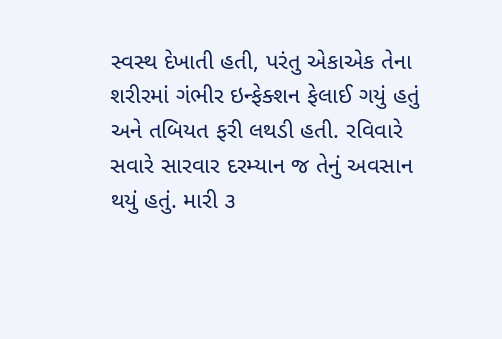સ્વસ્થ દેખાતી હતી, પરંતુ એકાએક તેના શરીરમાં ગંભીર ઇન્ફેક્શન ફેલાઈ ગયું હતું અને તબિયત ફરી લથડી હતી. રવિવારે સવારે સારવાર દરમ્યાન જ તેનું અવસાન થયું હતું. મારી ૩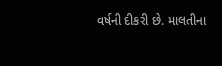વર્ષની દીકરી છે. માલતીના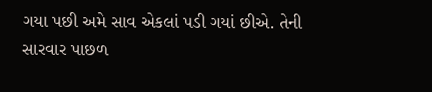ગયા પછી અમે સાવ એકલાં પડી ગયાં છીએ. તેની સારવાર પાછળ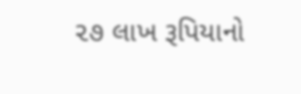૨૭ લાખ રૂપિયાનો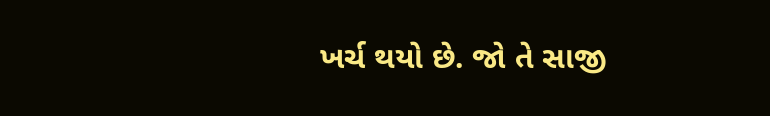ખર્ચ થયો છે. જો તે સાજી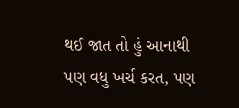થઈ જાત તો હું આનાથી પણ વધુ ખર્ચ કરત, પણ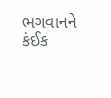ભગવાનને કંઈક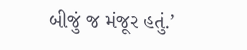બીજું જ મંજૂર હતું.’